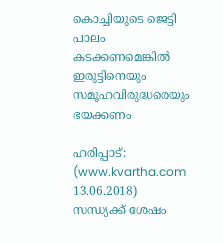കൊച്ചിയുടെ ജെട്ടി പാലം കടക്കണമെങ്കില്‍ ഇരുട്ടിനെയും സമൂഹവിരുദ്ധരെയും ഭയക്കണം

ഹരിപ്പാട്: (www.kvartha.com 13.06.2018) സന്ധ്യക്ക് ശേഷം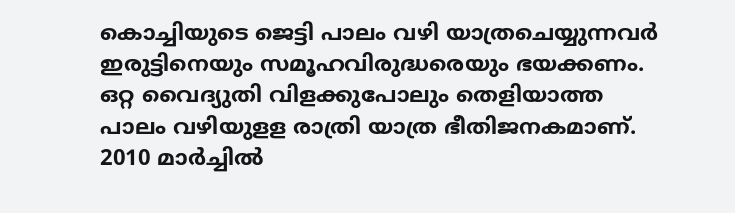കൊച്ചിയുടെ ജെട്ടി പാലം വഴി യാത്രചെയ്യുന്നവര്‍ ഇരുട്ടിനെയും സമൂഹവിരുദ്ധരെയും ഭയക്കണം. ഒറ്റ വൈദ്യുതി വിളക്കുപോലും തെളിയാത്ത പാലം വഴിയുളള രാത്രി യാത്ര ഭീതിജനകമാണ്. 2010 മാര്‍ച്ചില്‍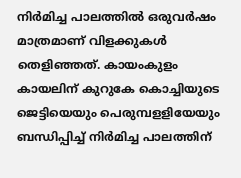നിര്‍മിച്ച പാലത്തില്‍ ഒരുവര്‍ഷം മാത്രമാണ് വിളക്കുകള്‍ തെളിഞ്ഞത്. കായംകുളം കായലിന് കുറുകേ കൊച്ചിയുടെ ജെട്ടിയെയും പെരുമ്പളളിയേയും ബന്ധിപ്പിച്ച് നിര്‍മിച്ച പാലത്തിന്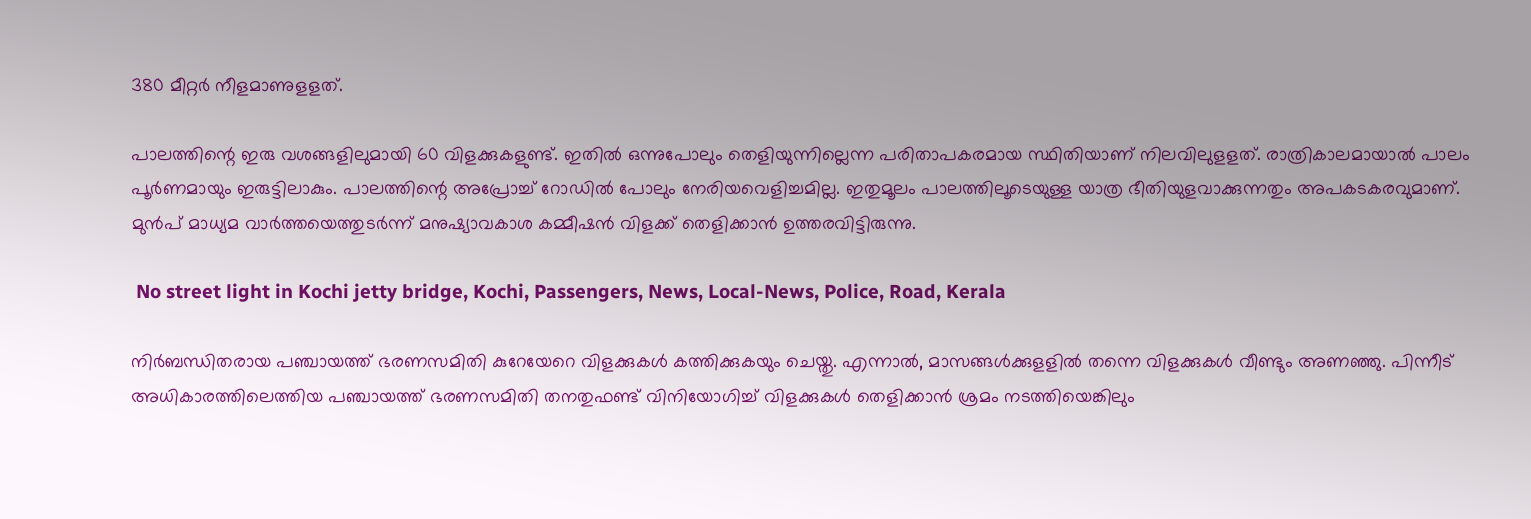380 മീറ്റര്‍ നീളമാണുളളത്.

പാലത്തിന്റെ ഇരു വശങ്ങളിലുമായി 60 വിളക്കുകളുണ്ട്. ഇതില്‍ ഒന്നുപോലും തെളിയുന്നില്ലെന്ന പരിതാപകരമായ സ്ഥിതിയാണ് നിലവിലുളളത്. രാത്രികാലമായാല്‍ പാലം പൂര്‍ണമായും ഇരുട്ടിലാകും. പാലത്തിന്റെ അപ്രോച്ച് റോഡില്‍ പോലും നേരിയവെളിച്ചമില്ല. ഇതുമൂലം പാലത്തിലൂടെയുള്ള യാത്ര ഭീതിയുളവാക്കുന്നതും അപകടകരവുമാണ്. മുന്‍പ് മാധ്യമ വാര്‍ത്തയെത്തുടര്‍ന്ന് മനുഷ്യാവകാശ കമ്മീഷന്‍ വിളക്ക് തെളിക്കാന്‍ ഉത്തരവിട്ടിരുന്നു.

 No street light in Kochi jetty bridge, Kochi, Passengers, News, Local-News, Police, Road, Kerala

നിര്‍ബന്ധിതരായ പഞ്ചായത്ത് ഭരണസമിതി കുറേയേറെ വിളക്കുകള്‍ കത്തിക്കുകയും ചെയ്തു. എന്നാല്‍, മാസങ്ങള്‍ക്കുളളില്‍ തന്നെ വിളക്കുകള്‍ വീണ്ടും അണഞ്ഞു. പിന്നീട് അധികാരത്തിലെത്തിയ പഞ്ചായത്ത് ഭരണസമിതി തനതുഫണ്ട് വിനിയോഗിച്ച് വിളക്കുകള്‍ തെളിക്കാന്‍ ശ്രമം നടത്തിയെങ്കിലും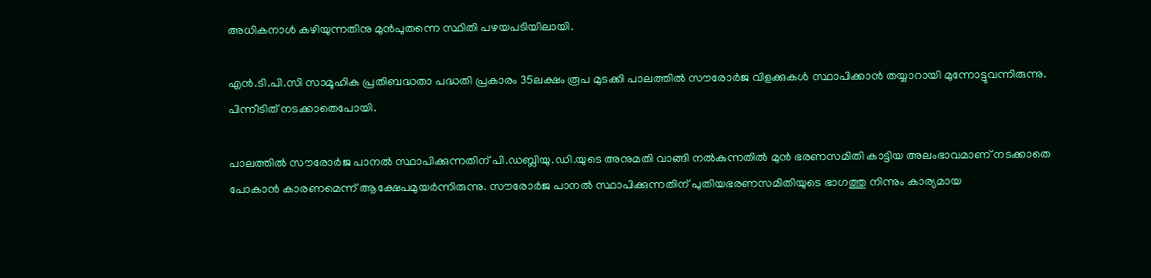അധികനാള്‍ കഴിയുന്നതിനു മുന്‍പുതന്നെ സ്ഥിതി പഴയപടിയിലായി.

എന്‍.ടി.പി.സി സാമൂഹിക പ്രതിബദ്ധതാ പദ്ധതി പ്രകാരം 35ലക്ഷം രൂപ മുടക്കി പാലത്തില്‍ സൗരോര്‍ജ വിളക്കുകള്‍ സ്ഥാപിക്കാന്‍ തയ്യാറായി മുന്നോട്ടുവന്നിരുന്നു. പിന്നീടിത് നടക്കാതെപോയി.

പാലത്തില്‍ സൗരോര്‍ജ പാനല്‍ സ്ഥാപിക്കുന്നതിന് പി.ഡബ്ലിയു.ഡി.യുടെ അനുമതി വാങ്ങി നല്‍കുന്നതില്‍ മുന്‍ ഭരണസമിതി കാട്ടിയ അലംഭാവമാണ് നടക്കാതെ പോകാന്‍ കാരണമെന്ന് ആക്ഷേപമുയര്‍ന്നിരുന്നു. സൗരോര്‍ജ പാനല്‍ സ്ഥാപിക്കുന്നതിന് പുതിയഭരണസമിതിയുടെ ഭാഗത്തു നിന്നും കാര്യമായ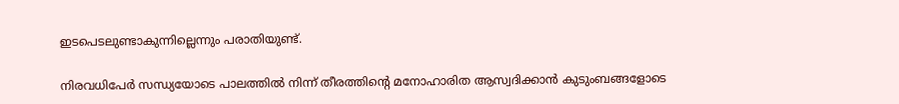ഇടപെടലുണ്ടാകുന്നില്ലെന്നും പരാതിയുണ്ട്.

നിരവധിപേര്‍ സന്ധ്യയോടെ പാലത്തില്‍ നിന്ന് തീരത്തിന്റെ മനോഹാരിത ആസ്വദിക്കാന്‍ കുടുംബങ്ങളോടെ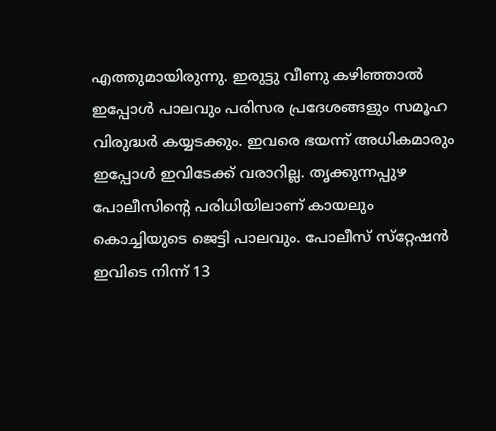എത്തുമായിരുന്നു. ഇരുട്ടു വീണു കഴിഞ്ഞാല്‍ ഇപ്പോള്‍ പാലവും പരിസര പ്രദേശങ്ങളും സമൂഹ വിരുദ്ധര്‍ കയ്യടക്കും. ഇവരെ ഭയന്ന് അധികമാരും ഇപ്പോള്‍ ഇവിടേക്ക് വരാറില്ല. തൃക്കുന്നപ്പുഴ പോലീസിന്റെ പരിധിയിലാണ് കായലും കൊച്ചിയുടെ ജെട്ടി പാലവും. പോലീസ് സ്‌റ്റേഷന്‍ ഇവിടെ നിന്ന് 13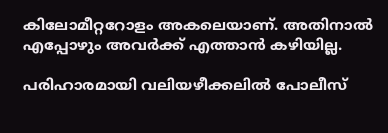കിലോമീറ്ററോളം അകലെയാണ്. അതിനാല്‍ എപ്പോഴും അവര്‍ക്ക് എത്താന്‍ കഴിയില്ല.

പരിഹാരമായി വലിയഴീക്കലില്‍ പോലീസ്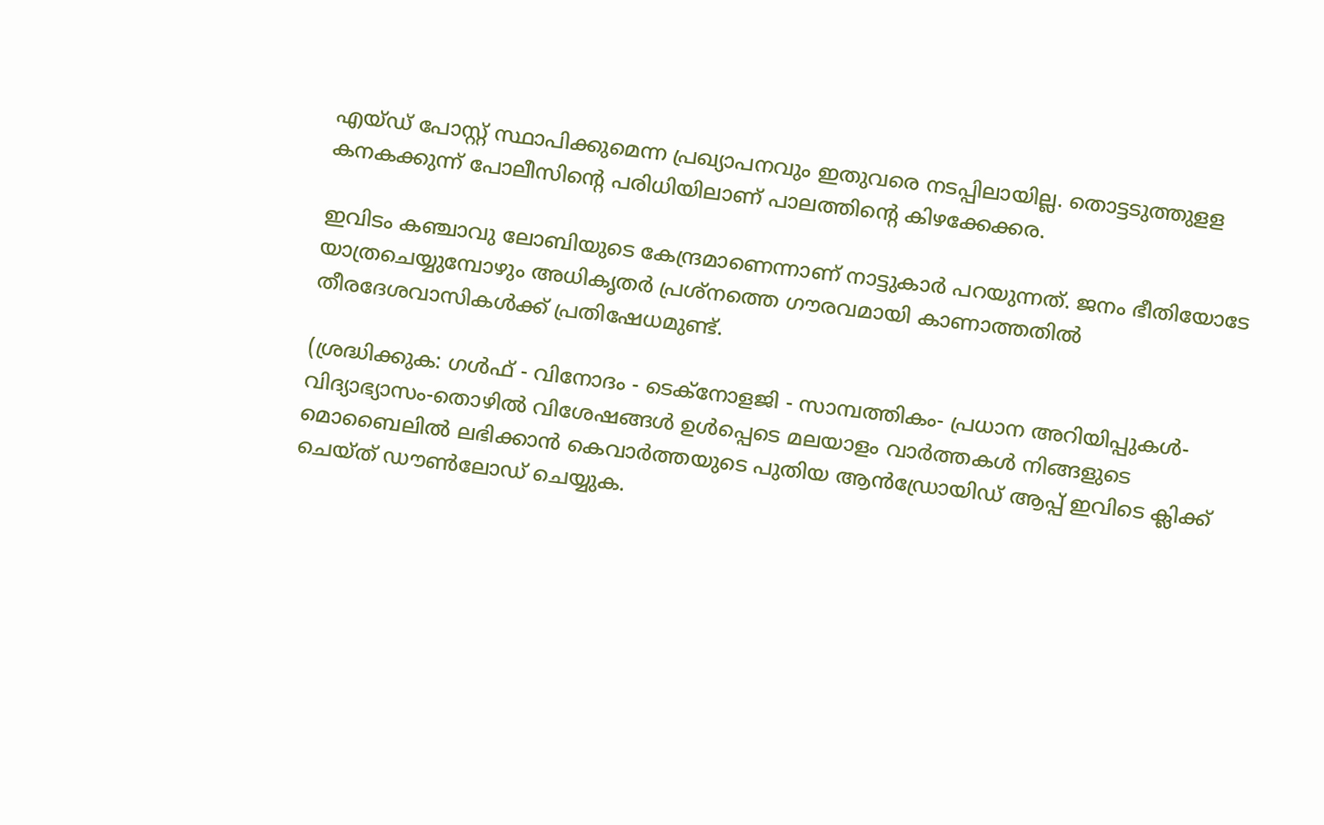എയ്ഡ് പോസ്റ്റ് സ്ഥാപിക്കുമെന്ന പ്രഖ്യാപനവും ഇതുവരെ നടപ്പിലായില്ല. തൊട്ടടുത്തുളള കനകക്കുന്ന് പോലീസിന്റെ പരിധിയിലാണ് പാലത്തിന്റെ കിഴക്കേക്കര.

ഇവിടം കഞ്ചാവു ലോബിയുടെ കേന്ദ്രമാണെന്നാണ് നാട്ടുകാര്‍ പറയുന്നത്. ജനം ഭീതിയോടേ യാത്രചെയ്യുമ്പോഴും അധികൃതര്‍ പ്രശ്‌നത്തെ ഗൗരവമായി കാണാത്തതില്‍ തീരദേശവാസികള്‍ക്ക് പ്രതിഷേധമുണ്ട്.

(ശ്രദ്ധിക്കുക: ഗൾഫ് - വിനോദം - ടെക്നോളജി - സാമ്പത്തികം- പ്രധാന അറിയിപ്പുകൾ-വിദ്യാഭ്യാസം-തൊഴിൽ വിശേഷങ്ങൾ ഉൾപ്പെടെ മലയാളം വാർത്തകൾ നിങ്ങളുടെ മൊബൈലിൽ ലഭിക്കാൻ കെവാർത്തയുടെ പുതിയ ആൻഡ്രോയിഡ് ആപ്പ് ഇവിടെ ക്ലിക്ക് ചെയ്ത് ഡൗൺലോഡ് ചെയ്യുക.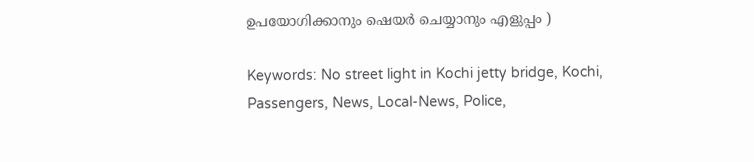ഉപയോഗിക്കാനും ഷെയർ ചെയ്യാനും എളുപ്പം )

Keywords: No street light in Kochi jetty bridge, Kochi, Passengers, News, Local-News, Police,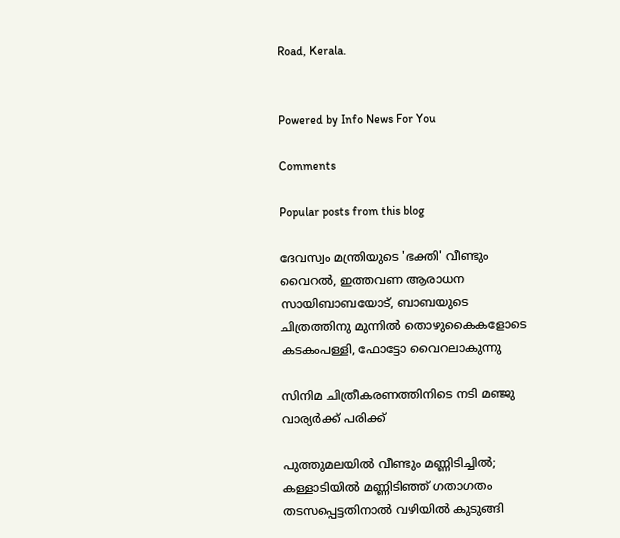Road, Kerala.


Powered by Info News For You

Comments

Popular posts from this blog

ദേവസ്വം മന്ത്രിയുടെ 'ഭക്തി' വീണ്ടും വൈറല്‍, ഇത്തവണ ആരാധന സായിബാബയോട്, ബാബയുടെ ചിത്രത്തിനു മുന്നില്‍ തൊഴുകൈകളോടെ കടകംപള്ളി, ഫോട്ടോ വൈറലാകുന്നു

സിനിമ ചിത്രീകരണത്തിനിടെ നടി മഞ്ജു വാര്യര്‍ക്ക് പരിക്ക്

പുത്തുമലയില്‍ വീണ്ടും മണ്ണിടിച്ചില്‍; കള്ളാടിയില്‍ മണ്ണിടിഞ്ഞ് ഗതാഗതം തടസപ്പെട്ടതിനാല്‍ വഴിയില്‍ കുടുങ്ങി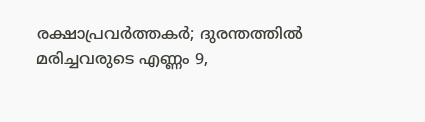രക്ഷാപ്രവര്‍ത്തകര്‍; ദുരന്തത്തില്‍ മരിച്ചവരുടെ എണ്ണം 9,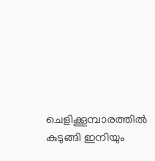ചെളിക്കൂമ്പാരത്തില്‍ കുടുങ്ങി ഇനിയും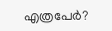എത്രപേര്‍?